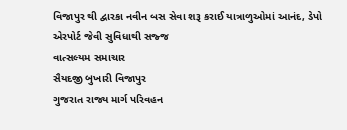વિજાપુર થી દ્વારકા નવીન બસ સેવા શરૂ કરાઈ યાત્રાળુઓમાં આનંદ, ડેપો એરપોર્ટ જેવી સુવિધાથી સજ્જ
વાત્સલ્યમ સમાચાર
સૈયદજી બુખારી વિજાપુર
ગુજરાત રાજ્ય માર્ગ પરિવહન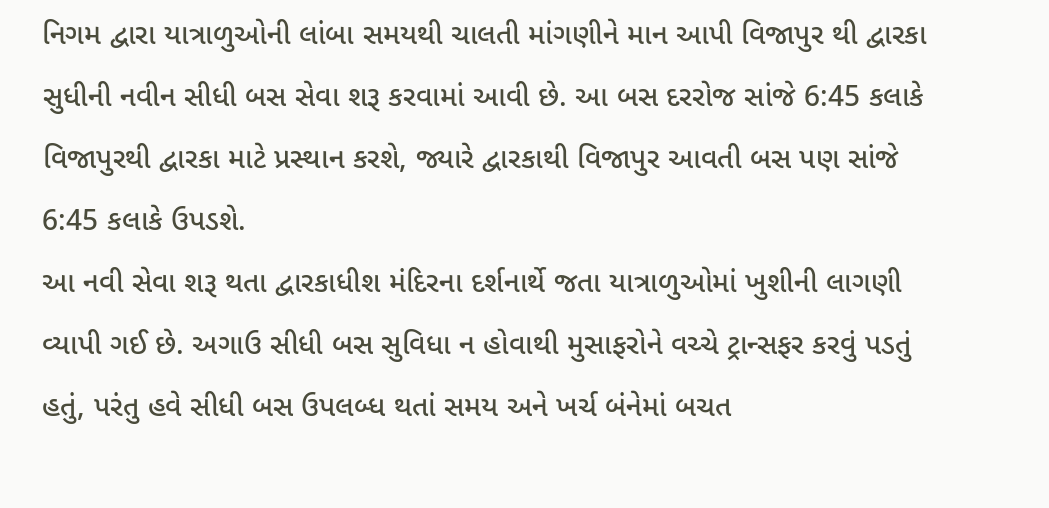નિગમ દ્વારા યાત્રાળુઓની લાંબા સમયથી ચાલતી માંગણીને માન આપી વિજાપુર થી દ્વારકા સુધીની નવીન સીધી બસ સેવા શરૂ કરવામાં આવી છે. આ બસ દરરોજ સાંજે 6:45 કલાકે વિજાપુરથી દ્વારકા માટે પ્રસ્થાન કરશે, જ્યારે દ્વારકાથી વિજાપુર આવતી બસ પણ સાંજે 6:45 કલાકે ઉપડશે.
આ નવી સેવા શરૂ થતા દ્વારકાધીશ મંદિરના દર્શનાર્થે જતા યાત્રાળુઓમાં ખુશીની લાગણી વ્યાપી ગઈ છે. અગાઉ સીધી બસ સુવિધા ન હોવાથી મુસાફરોને વચ્ચે ટ્રાન્સફર કરવું પડતું હતું, પરંતુ હવે સીધી બસ ઉપલબ્ધ થતાં સમય અને ખર્ચ બંનેમાં બચત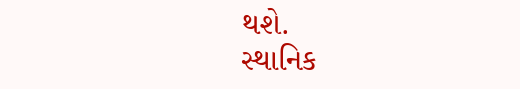થશે.
સ્થાનિક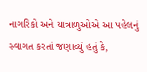નાગરિકો અને યાત્રાળુઓએ આ પહેલનું સ્વાગત કરતાં જણાવ્યું હતું કે,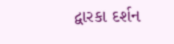દ્વારકા દર્શન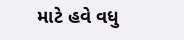માટે હવે વધુ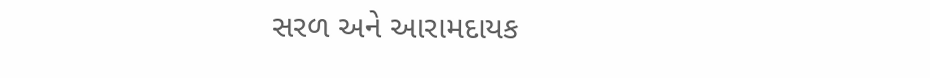સરળ અને આરામદાયક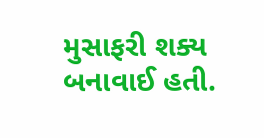મુસાફરી શક્ય બનાવાઈ હતી.